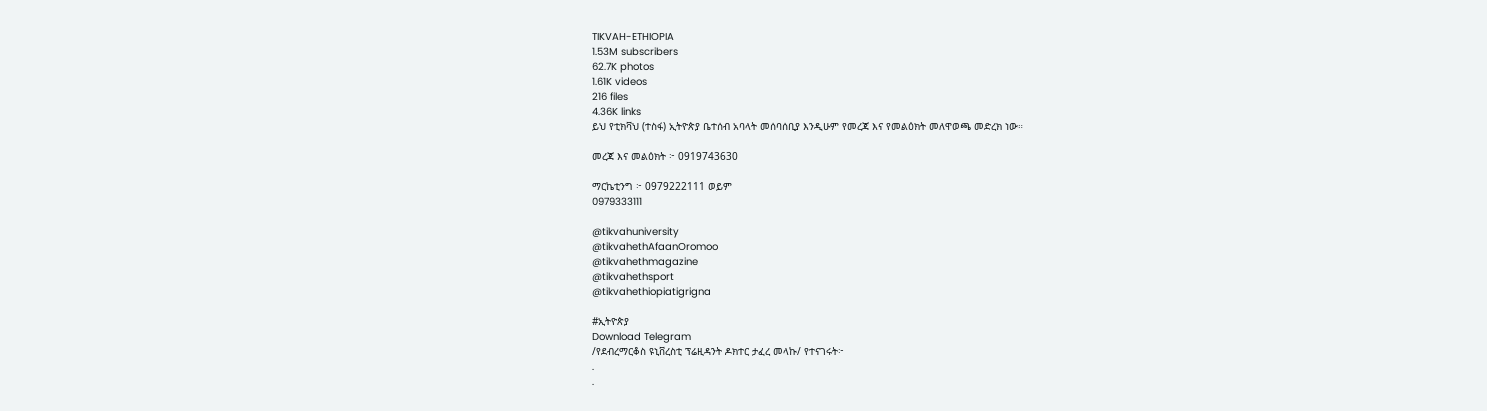TIKVAH-ETHIOPIA
1.53M subscribers
62.7K photos
1.61K videos
216 files
4.36K links
ይህ የቲክቫህ (ተስፋ) ኢትዮጵያ ቤተሰብ አባላት መሰባሰቢያ እንዲሁም የመረጃ እና የመልዕክት መለዋወጫ መድረክ ነው።

መረጃ እና መልዕክት ፦ 0919743630

ማርኬቲንግ ፦ 0979222111 ወይም
0979333111

@tikvahuniversity
@tikvahethAfaanOromoo
@tikvahethmagazine
@tikvahethsport
@tikvahethiopiatigrigna

#ኢትዮጵያ
Download Telegram
/የደብረማርቆስ ዩኒቨረስቲ ፕሬዚዳንት ዶክተር ታፈረ መላኩ/ የተናገሩት፦
.
.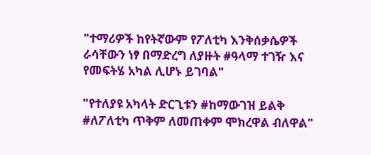"ተማሪዎች ከየትኛውም የፖለቲካ እንቅሰቃሴዎች ራሳቸውን ነፃ በማድረግ ለያዙት #ዓላማ ተገዥ እና የመፍትሄ አካል ሊሆኑ ይገባል"

"የተለያዩ አካላት ድርጊቱን #ከማውገዝ ይልቅ #ለፖለቲካ ጥቅም ለመጠቀም ሞክረዋል ብለዋል"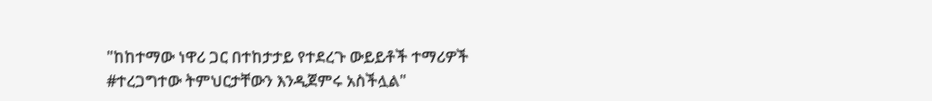"ከከተማው ነዋሪ ጋር በተከታታይ የተደረጉ ውይይቶች ተማሪዎች #ተረጋግተው ትምህርታቸውን እንዲጀምሩ አስችሏል"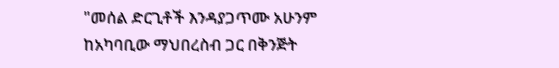"መሰል ድርጊቶች እንዳያጋጥሙ አሁንም ከአካባቢው ማህበረስብ ጋር በቅንጅት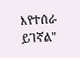እየተሰራ ይገኛል"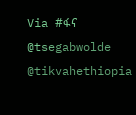Via #ፋና
@tsegabwolde @tikvahethiopia